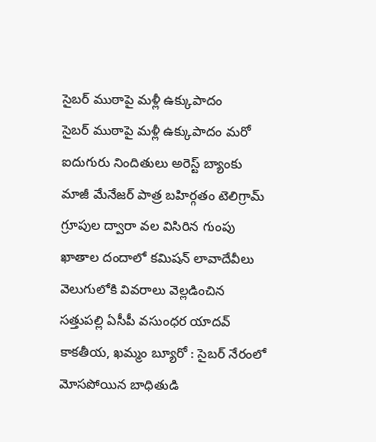సైబర్ ముఠాపై మళ్లీ ఉక్కుపాదం
సైబర్ ముఠాపై మళ్లీ ఉక్కుపాదం మరో ఐదుగురు నిందితులు అరెస్ట్ బ్యాంకు మాజీ మేనేజర్ పాత్ర బహిర్గతం టెలిగ్రామ్ గ్రూపుల ద్వారా వల విసిరిన గుంపు ఖాతాల దందాలో కమిషన్ లావాదేవీలు వెలుగులోకి వివరాలు వెల్లడించిన సత్తుపల్లి ఏసీపీ వసుంధర యాదవ్ కాకతీయ, ఖమ్మం బ్యూరో : సైబర్ నేరంలో మోసపోయిన బాధితుడి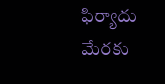ఫిర్యాదు మేరకు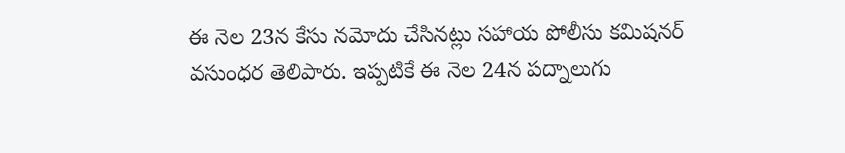ఈ నెల 23న కేసు నమోదు చేసినట్లు సహాయ పోలీసు కమిషనర్ వసుంధర తెలిపారు. ఇప్పటికే ఈ నెల 24న పద్నాలుగు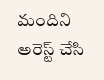మందిని అరెస్ట్ చేసి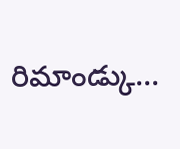రిమాండ్కు...